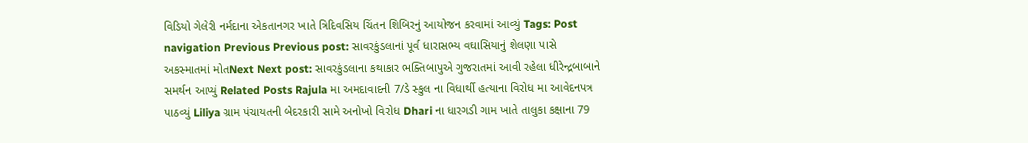વિડિયો ગેલેરી નર્મદાના એકતાનગર ખાતે ત્રિદિવસિય ચિંતન શિબિરનું આયોજન કરવામાં આવ્યું Tags: Post navigation Previous Previous post: સાવરકુંડલાનાં પૂર્વ ધારાસભ્ય વઘાસિયાનું શેલણા પાસે અકસ્માતમાં મોતNext Next post: સાવરકુંડલાના કથાકાર ભક્તિબાપુએ ગુજરાતમાં આવી રહેલા ધીરેન્દ્રબાબાને સમર્થન આપ્યું Related Posts Rajula મા અમદાવાદની 7/ડે સ્કુલ ના વિધાર્થી હત્યાના વિરોધ મા આવેદનપત્ર પાઠવ્યું Liliya ગ્રામ પંચાયતની બેદરકારી સામે અનોખો વિરોધ Dhari ના ધારગડી ગામ ખાતે તાલુકા કક્ષાના 79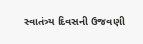સ્વાતંત્ર્ય દિવસની ઉજવણી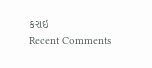કરાઇ
Recent Comments